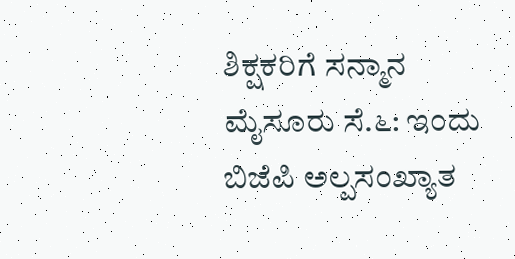ಶಿಕ್ಷಕರಿಗೆ ಸನ್ಮಾನ
ಮೈಸೂರು ಸೆ.೬: ಇಂದು ಬಿಜೆಪಿ ಅಲ್ಪಸಂಖ್ಯಾತ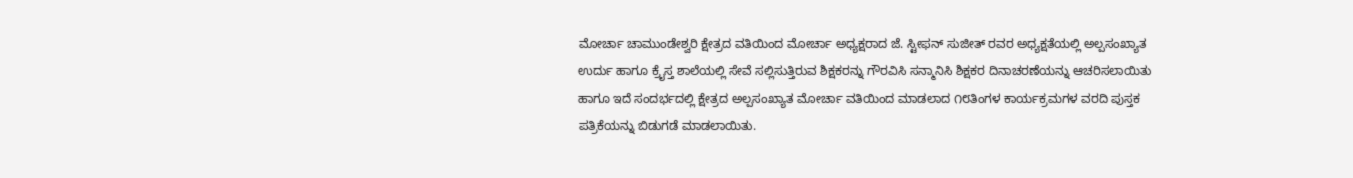ಮೋರ್ಚಾ ಚಾಮುಂಡೇಶ್ವರಿ ಕ್ಷೇತ್ರದ ವತಿಯಿಂದ ಮೋರ್ಚಾ ಅಧ್ಯಕ್ಷರಾದ ಜೆ. ಸ್ಟೀಫನ್ ಸುಜೀತ್ ರವರ ಅಧ್ಯಕ್ಷತೆಯಲ್ಲಿ ಅಲ್ಪಸಂಖ್ಯಾತ ಉರ್ದು ಹಾಗೂ ಕ್ರೈಸ್ತ ಶಾಲೆಯಲ್ಲಿ ಸೇವೆ ಸಲ್ಲಿಸುತ್ತಿರುವ ಶಿಕ್ಷಕರನ್ನು ಗೌರವಿಸಿ ಸನ್ಮಾನಿಸಿ ಶಿಕ್ಷಕರ ದಿನಾಚರಣೆಯನ್ನು ಆಚರಿಸಲಾಯಿತು ಹಾಗೂ ಇದೆ ಸಂದರ್ಭದಲ್ಲಿ ಕ್ಷೇತ್ರದ ಅಲ್ಪಸಂಖ್ಯಾತ ಮೋರ್ಚಾ ವತಿಯಿಂದ ಮಾಡಲಾದ ೧೮ತಿಂಗಳ ಕಾರ್ಯಕ್ರಮಗಳ ವರದಿ ಪುಸ್ತಕ ಪತ್ರಿಕೆಯನ್ನು ಬಿಡುಗಡೆ ಮಾಡಲಾಯಿತು.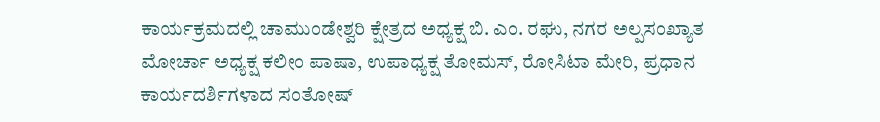ಕಾರ್ಯಕ್ರಮದಲ್ಲಿ ಚಾಮುಂಡೇಶ್ವರಿ ಕ್ಷೇತ್ರದ ಅಧ್ಯಕ್ಷ ಬಿ. ಎಂ. ರಘು, ನಗರ ಅಲ್ಪಸಂಖ್ಯಾತ ಮೋರ್ಚಾ ಅಧ್ಯಕ್ಷ ಕಲೀಂ ಪಾಷಾ, ಉಪಾಧ್ಯಕ್ಷ ತೋಮಸ್, ರೋಸಿಟಾ ಮೇರಿ, ಪ್ರಧಾನ ಕಾರ್ಯದರ್ಶಿಗಳಾದ ಸಂತೋಷ್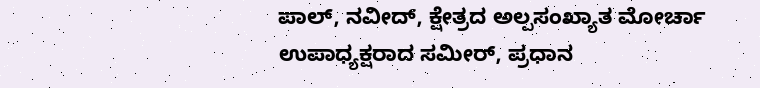ಪಾಲ್, ನವೀದ್, ಕ್ಷೇತ್ರದ ಅಲ್ಪಸಂಖ್ಯಾತ ಮೋರ್ಚಾ ಉಪಾಧ್ಯಕ್ಷರಾದ ಸಮೀರ್, ಪ್ರಧಾನ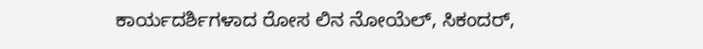ಕಾರ್ಯದರ್ಶಿಗಳಾದ ರೋಸ ಲಿನ ನೋಯೆಲ್, ಸಿಕಂದರ್,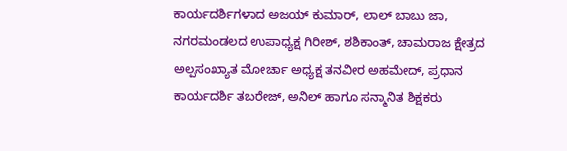ಕಾರ್ಯದರ್ಶಿಗಳಾದ ಅಜಯ್ ಕುಮಾರ್, ಲಾಲ್ ಬಾಬು ಜಾ, ನಗರಮಂಡಲದ ಉಪಾಧ್ಯಕ್ಷ ಗಿರೀಶ್, ಶಶಿಕಾಂತ್, ಚಾಮರಾಜ ಕ್ಷೇತ್ರದ ಅಲ್ಪಸಂಖ್ಯಾತ ಮೋರ್ಚಾ ಅಧ್ಯಕ್ಷ ತನವೀರ ಅಹಮೇದ್, ಪ್ರಧಾನ ಕಾರ್ಯದರ್ಶಿ ತಬರೇಜ್, ಅನಿಲ್ ಹಾಗೂ ಸನ್ಮಾನಿತ ಶಿಕ್ಷಕರು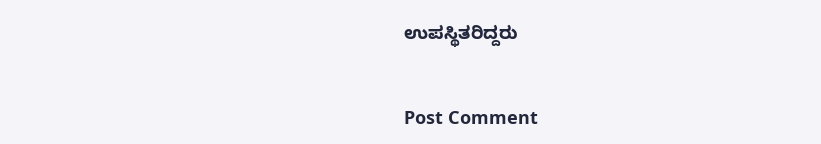ಉಪಸ್ಥಿತರಿದ್ದರು


Post Comment